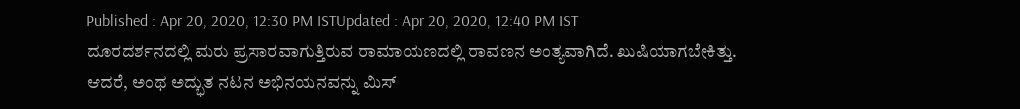Published : Apr 20, 2020, 12:30 PM ISTUpdated : Apr 20, 2020, 12:40 PM IST
ದೂರದರ್ಶನದಲ್ಲಿ ಮರು ಪ್ರಸಾರವಾಗುತ್ತಿರುವ ರಾಮಾಯಣದಲ್ಲಿ ರಾವಣನ ಅಂತ್ಯವಾಗಿದೆ. ಖುಷಿಯಾಗಬೇಕಿತ್ತು. ಆದರೆ, ಅಂಥ ಅದ್ಭುತ ನಟನ ಅಭಿನಯನವನ್ನು ಮಿಸ್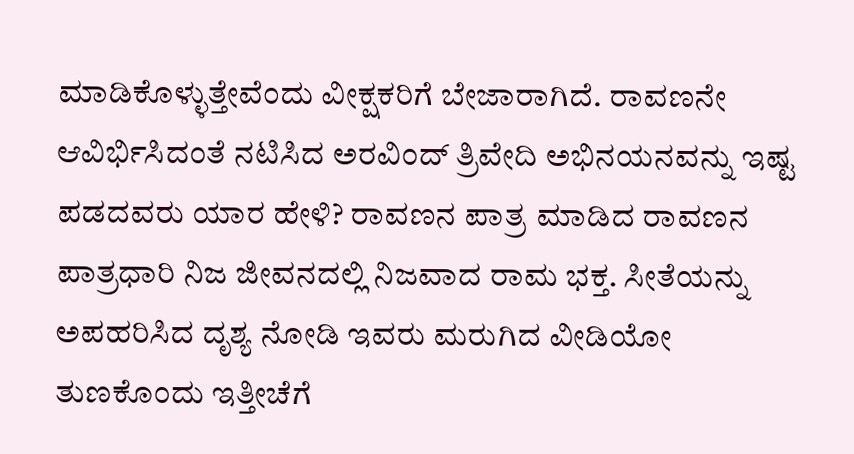ಮಾಡಿಕೊಳ್ಳುತ್ತೇವೆಂದು ವೀಕ್ಷಕರಿಗೆ ಬೇಜಾರಾಗಿದೆ. ರಾವಣನೇ ಆವಿರ್ಭಿಸಿದಂತೆ ನಟಿಸಿದ ಅರವಿಂದ್ ತ್ರಿವೇದಿ ಅಭಿನಯನವನ್ನು ಇಷ್ಟ ಪಡದವರು ಯಾರ ಹೇಳಿ? ರಾವಣನ ಪಾತ್ರ ಮಾಡಿದ ರಾವಣನ ಪಾತ್ರಧಾರಿ ನಿಜ ಜೀವನದಲ್ಲಿ ನಿಜವಾದ ರಾಮ ಭಕ್ತ. ಸೀತೆಯನ್ನು ಅಪಹರಿಸಿದ ದೃಶ್ಯ ನೋಡಿ ಇವರು ಮರುಗಿದ ವೀಡಿಯೋ ತುಣಕೊಂದು ಇತ್ತೀಚೆಗೆ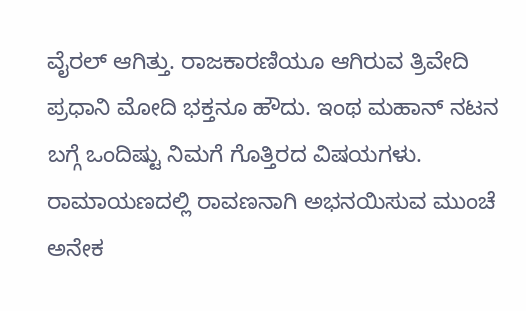ವೈರಲ್ ಆಗಿತ್ತು. ರಾಜಕಾರಣಿಯೂ ಆಗಿರುವ ತ್ರಿವೇದಿ ಪ್ರಧಾನಿ ಮೋದಿ ಭಕ್ತನೂ ಹೌದು. ಇಂಥ ಮಹಾನ್ ನಟನ ಬಗ್ಗೆ ಒಂದಿಷ್ಟು ನಿಮಗೆ ಗೊತ್ತಿರದ ವಿಷಯಗಳು.
ರಾಮಾಯಣದಲ್ಲಿ ರಾವಣನಾಗಿ ಅಭನಯಿಸುವ ಮುಂಚೆ ಅನೇಕ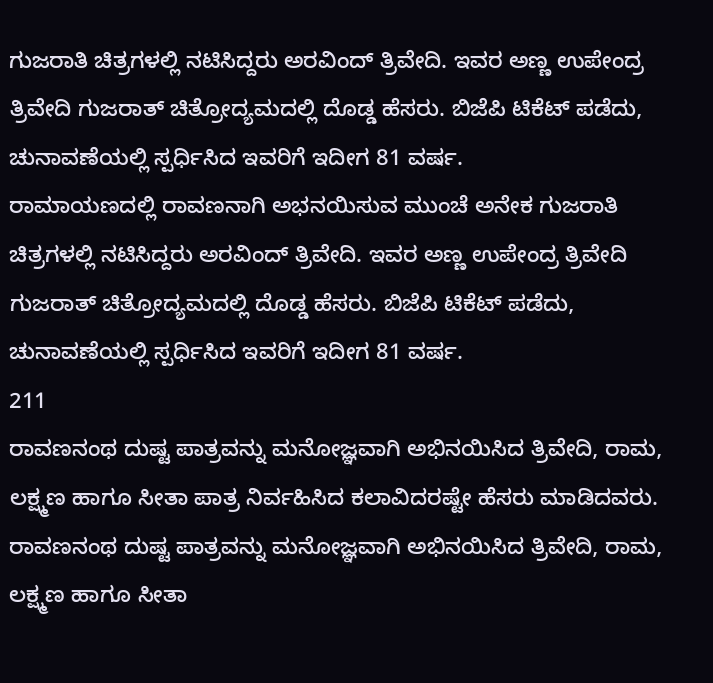ಗುಜರಾತಿ ಚಿತ್ರಗಳಲ್ಲಿ ನಟಿಸಿದ್ದರು ಅರವಿಂದ್ ತ್ರಿವೇದಿ. ಇವರ ಅಣ್ಣ ಉಪೇಂದ್ರ ತ್ರಿವೇದಿ ಗುಜರಾತ್ ಚಿತ್ರೋದ್ಯಮದಲ್ಲಿ ದೊಡ್ಡ ಹೆಸರು. ಬಿಜೆಪಿ ಟಿಕೆಟ್ ಪಡೆದು, ಚುನಾವಣೆಯಲ್ಲಿ ಸ್ಪರ್ಧಿಸಿದ ಇವರಿಗೆ ಇದೀಗ 81 ವರ್ಷ.
ರಾಮಾಯಣದಲ್ಲಿ ರಾವಣನಾಗಿ ಅಭನಯಿಸುವ ಮುಂಚೆ ಅನೇಕ ಗುಜರಾತಿ ಚಿತ್ರಗಳಲ್ಲಿ ನಟಿಸಿದ್ದರು ಅರವಿಂದ್ ತ್ರಿವೇದಿ. ಇವರ ಅಣ್ಣ ಉಪೇಂದ್ರ ತ್ರಿವೇದಿ ಗುಜರಾತ್ ಚಿತ್ರೋದ್ಯಮದಲ್ಲಿ ದೊಡ್ಡ ಹೆಸರು. ಬಿಜೆಪಿ ಟಿಕೆಟ್ ಪಡೆದು, ಚುನಾವಣೆಯಲ್ಲಿ ಸ್ಪರ್ಧಿಸಿದ ಇವರಿಗೆ ಇದೀಗ 81 ವರ್ಷ.
211
ರಾವಣನಂಥ ದುಷ್ಟ ಪಾತ್ರವನ್ನು ಮನೋಜ್ಞವಾಗಿ ಅಭಿನಯಿಸಿದ ತ್ರಿವೇದಿ, ರಾಮ, ಲಕ್ಷ್ಮಣ ಹಾಗೂ ಸೀತಾ ಪಾತ್ರ ನಿರ್ವಹಿಸಿದ ಕಲಾವಿದರಷ್ಟೇ ಹೆಸರು ಮಾಡಿದವರು.
ರಾವಣನಂಥ ದುಷ್ಟ ಪಾತ್ರವನ್ನು ಮನೋಜ್ಞವಾಗಿ ಅಭಿನಯಿಸಿದ ತ್ರಿವೇದಿ, ರಾಮ, ಲಕ್ಷ್ಮಣ ಹಾಗೂ ಸೀತಾ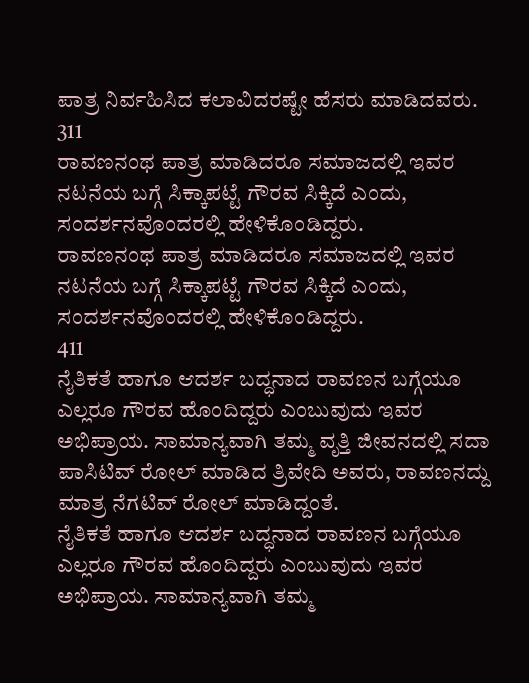ಪಾತ್ರ ನಿರ್ವಹಿಸಿದ ಕಲಾವಿದರಷ್ಟೇ ಹೆಸರು ಮಾಡಿದವರು.
311
ರಾವಣನಂಥ ಪಾತ್ರ ಮಾಡಿದರೂ ಸಮಾಜದಲ್ಲಿ ಇವರ ನಟನೆಯ ಬಗ್ಗೆ ಸಿಕ್ಕಾಪಟ್ಟೆ ಗೌರವ ಸಿಕ್ಕಿದೆ ಎಂದು, ಸಂದರ್ಶನವೊಂದರಲ್ಲಿ ಹೇಳಿಕೊಂಡಿದ್ದರು.
ರಾವಣನಂಥ ಪಾತ್ರ ಮಾಡಿದರೂ ಸಮಾಜದಲ್ಲಿ ಇವರ ನಟನೆಯ ಬಗ್ಗೆ ಸಿಕ್ಕಾಪಟ್ಟೆ ಗೌರವ ಸಿಕ್ಕಿದೆ ಎಂದು, ಸಂದರ್ಶನವೊಂದರಲ್ಲಿ ಹೇಳಿಕೊಂಡಿದ್ದರು.
411
ನೈತಿಕತೆ ಹಾಗೂ ಆದರ್ಶ ಬದ್ಧನಾದ ರಾವಣನ ಬಗ್ಗೆಯೂ ಎಲ್ಲರೂ ಗೌರವ ಹೊಂದಿದ್ದರು ಎಂಬುವುದು ಇವರ ಅಭಿಪ್ರಾಯ. ಸಾಮಾನ್ಯವಾಗಿ ತಮ್ಮ ವೃತ್ತಿ ಜೀವನದಲ್ಲಿ ಸದಾ ಪಾಸಿಟಿವ್ ರೋಲ್ ಮಾಡಿದ ತ್ರಿವೇದಿ ಅವರು, ರಾವಣನದ್ದು ಮಾತ್ರ ನೆಗಟಿವ್ ರೋಲ್ ಮಾಡಿದ್ದಂತೆ.
ನೈತಿಕತೆ ಹಾಗೂ ಆದರ್ಶ ಬದ್ಧನಾದ ರಾವಣನ ಬಗ್ಗೆಯೂ ಎಲ್ಲರೂ ಗೌರವ ಹೊಂದಿದ್ದರು ಎಂಬುವುದು ಇವರ ಅಭಿಪ್ರಾಯ. ಸಾಮಾನ್ಯವಾಗಿ ತಮ್ಮ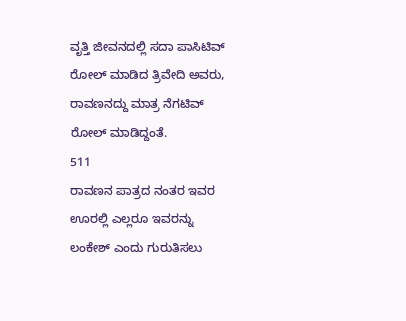ವೃತ್ತಿ ಜೀವನದಲ್ಲಿ ಸದಾ ಪಾಸಿಟಿವ್ ರೋಲ್ ಮಾಡಿದ ತ್ರಿವೇದಿ ಅವರು, ರಾವಣನದ್ದು ಮಾತ್ರ ನೆಗಟಿವ್ ರೋಲ್ ಮಾಡಿದ್ದಂತೆ.
511
ರಾವಣನ ಪಾತ್ರದ ನಂತರ ಇವರ ಊರಲ್ಲಿ ಎಲ್ಲರೂ ಇವರನ್ನು ಲಂಕೇಶ್ ಎಂದು ಗುರುತಿಸಲು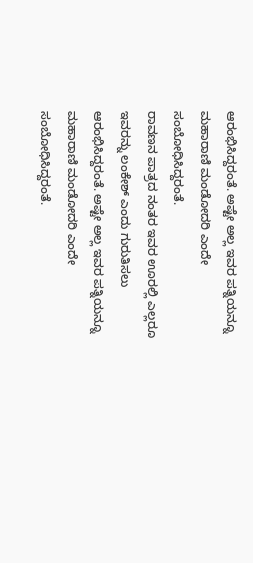ಆರಂಭಿಸಿದ್ದರಂತೆ. ಅಷ್ಟೇ ಅಲ್ಲ ಇವರ ಪತ್ನಿಯನ್ನೂ ಮಹಾರಾಣಿ ಮಂಡೋದರಿ ಎಂದೇ ಸಂಬೋಧಿಸಿದ್ದರಂತೆ.
ರಾವಣನ ಪಾತ್ರದ ನಂತರ ಇವರ ಊರಲ್ಲಿ ಎಲ್ಲರೂ ಇವರನ್ನು ಲಂಕೇಶ್ ಎಂದು ಗುರುತಿಸಲು ಆರಂಭಿಸಿದ್ದರಂತೆ. ಅಷ್ಟೇ ಅಲ್ಲ ಇವರ ಪತ್ನಿಯನ್ನೂ ಮಹಾರಾಣಿ ಮಂಡೋದರಿ ಎಂದೇ ಸಂಬೋಧಿಸಿದ್ದರಂತೆ.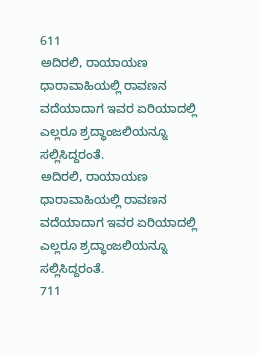611
ಅದಿರಲಿ, ರಾಯಾಯಣ ಧಾರಾವಾಹಿಯಲ್ಲಿ ರಾವಣನ ವದೆಯಾದಾಗ ಇವರ ಏರಿಯಾದಲ್ಲಿ ಎಲ್ಲರೂ ಶ್ರದ್ಧಾಂಜಲಿಯನ್ನೂ ಸಲ್ಲಿಸಿದ್ದರಂತೆ.
ಅದಿರಲಿ, ರಾಯಾಯಣ ಧಾರಾವಾಹಿಯಲ್ಲಿ ರಾವಣನ ವದೆಯಾದಾಗ ಇವರ ಏರಿಯಾದಲ್ಲಿ ಎಲ್ಲರೂ ಶ್ರದ್ಧಾಂಜಲಿಯನ್ನೂ ಸಲ್ಲಿಸಿದ್ದರಂತೆ.
711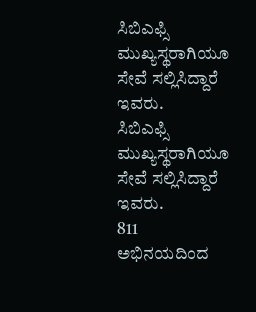ಸಿಬಿಎಫ್ಸಿ ಮುಖ್ಯಸ್ಥರಾಗಿಯೂ ಸೇವೆ ಸಲ್ಲಿಸಿದ್ದಾರೆ ಇವರು.
ಸಿಬಿಎಫ್ಸಿ ಮುಖ್ಯಸ್ಥರಾಗಿಯೂ ಸೇವೆ ಸಲ್ಲಿಸಿದ್ದಾರೆ ಇವರು.
811
ಅಭಿನಯದಿಂದ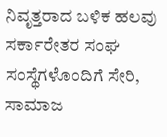ನಿವೃತ್ತರಾದ ಬಳಿಕ ಹಲವು ಸರ್ಕಾರೇತರ ಸಂಘ ಸಂಸ್ಥೆಗಳೊಂದಿಗೆ ಸೇರಿ, ಸಾಮಾಜ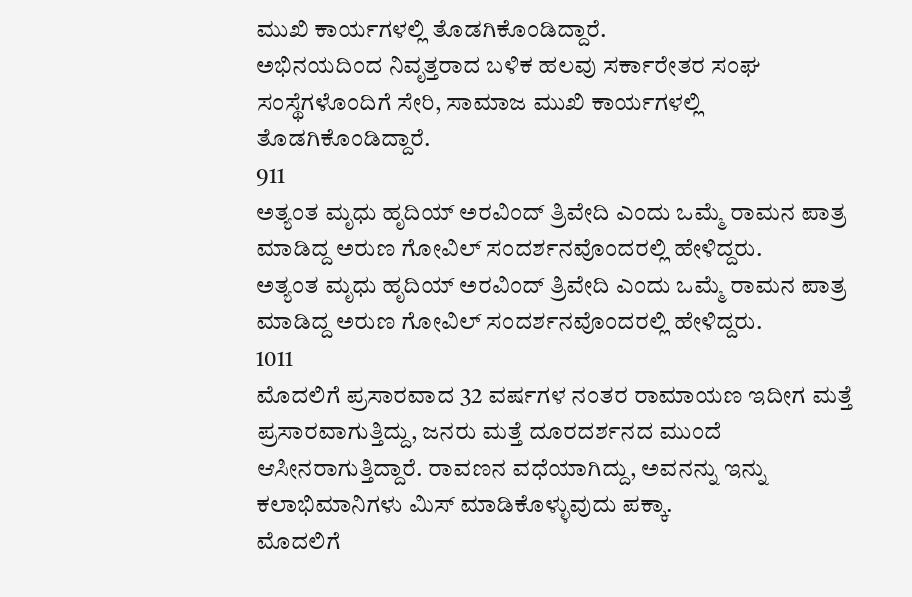ಮುಖಿ ಕಾರ್ಯಗಳಲ್ಲಿ ತೊಡಗಿಕೊಂಡಿದ್ದಾರೆ.
ಅಭಿನಯದಿಂದ ನಿವೃತ್ತರಾದ ಬಳಿಕ ಹಲವು ಸರ್ಕಾರೇತರ ಸಂಘ ಸಂಸ್ಥೆಗಳೊಂದಿಗೆ ಸೇರಿ, ಸಾಮಾಜ ಮುಖಿ ಕಾರ್ಯಗಳಲ್ಲಿ ತೊಡಗಿಕೊಂಡಿದ್ದಾರೆ.
911
ಅತ್ಯಂತ ಮೃಧು ಹೃದಿಯ್ ಅರವಿಂದ್ ತ್ರಿವೇದಿ ಎಂದು ಒಮ್ಮೆ ರಾಮನ ಪಾತ್ರ ಮಾಡಿದ್ದ ಅರುಣ ಗೋವಿಲ್ ಸಂದರ್ಶನವೊಂದರಲ್ಲಿ ಹೇಳಿದ್ದರು.
ಅತ್ಯಂತ ಮೃಧು ಹೃದಿಯ್ ಅರವಿಂದ್ ತ್ರಿವೇದಿ ಎಂದು ಒಮ್ಮೆ ರಾಮನ ಪಾತ್ರ ಮಾಡಿದ್ದ ಅರುಣ ಗೋವಿಲ್ ಸಂದರ್ಶನವೊಂದರಲ್ಲಿ ಹೇಳಿದ್ದರು.
1011
ಮೊದಲಿಗೆ ಪ್ರಸಾರವಾದ 32 ವರ್ಷಗಳ ನಂತರ ರಾಮಾಯಣ ಇದೀಗ ಮತ್ತೆ ಪ್ರಸಾರವಾಗುತ್ತಿದ್ದು, ಜನರು ಮತ್ತೆ ದೂರದರ್ಶನದ ಮುಂದೆ ಆಸೀನರಾಗುತ್ತಿದ್ದಾರೆ. ರಾವಣನ ವಧೆಯಾಗಿದ್ದು, ಅವನನ್ನು ಇನ್ನು ಕಲಾಭಿಮಾನಿಗಳು ಮಿಸ್ ಮಾಡಿಕೊಳ್ಳುವುದು ಪಕ್ಕಾ.
ಮೊದಲಿಗೆ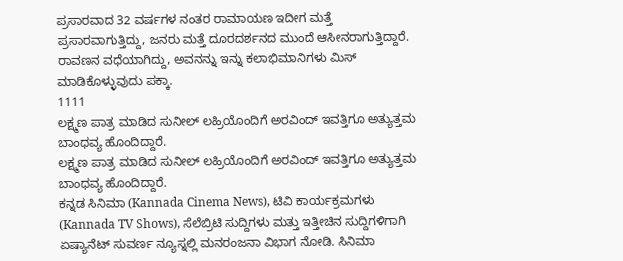ಪ್ರಸಾರವಾದ 32 ವರ್ಷಗಳ ನಂತರ ರಾಮಾಯಣ ಇದೀಗ ಮತ್ತೆ ಪ್ರಸಾರವಾಗುತ್ತಿದ್ದು, ಜನರು ಮತ್ತೆ ದೂರದರ್ಶನದ ಮುಂದೆ ಆಸೀನರಾಗುತ್ತಿದ್ದಾರೆ. ರಾವಣನ ವಧೆಯಾಗಿದ್ದು, ಅವನನ್ನು ಇನ್ನು ಕಲಾಭಿಮಾನಿಗಳು ಮಿಸ್ ಮಾಡಿಕೊಳ್ಳುವುದು ಪಕ್ಕಾ.
1111
ಲಕ್ಷ್ಮಣ ಪಾತ್ರ ಮಾಡಿದ ಸುನೀಲ್ ಲಹ್ರಿಯೊಂದಿಗೆ ಅರವಿಂದ್ ಇವತ್ತಿಗೂ ಅತ್ಯುತ್ತಮ ಬಾಂಧವ್ಯ ಹೊಂದಿದ್ದಾರೆ.
ಲಕ್ಷ್ಮಣ ಪಾತ್ರ ಮಾಡಿದ ಸುನೀಲ್ ಲಹ್ರಿಯೊಂದಿಗೆ ಅರವಿಂದ್ ಇವತ್ತಿಗೂ ಅತ್ಯುತ್ತಮ ಬಾಂಧವ್ಯ ಹೊಂದಿದ್ದಾರೆ.
ಕನ್ನಡ ಸಿನಿಮಾ (Kannada Cinema News), ಟಿವಿ ಕಾರ್ಯಕ್ರಮಗಳು (Kannada TV Shows), ಸೆಲೆಬ್ರಿಟಿ ಸುದ್ದಿಗಳು ಮತ್ತು ಇತ್ತೀಚಿನ ಸುದ್ದಿಗಳಿಗಾಗಿ ಏಷ್ಯಾನೆಟ್ ಸುವರ್ಣ ನ್ಯೂಸ್ನಲ್ಲಿ ಮನರಂಜನಾ ವಿಭಾಗ ನೋಡಿ. ಸಿನಿಮಾ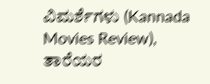ವಿಮರ್ಶೆಗಳು (Kannada Movies Review), ತಾರೆಯರ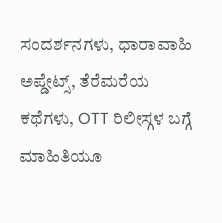ಸಂದರ್ಶನಗಳು, ಧಾರಾವಾಹಿ ಅಪ್ಡೇಟ್ಸ್, ತೆರೆಮರೆಯ ಕಥೆಗಳು, OTT ರಿಲೀಸ್ಗಳ ಬಗ್ಗೆ ಮಾಹಿತಿಯೂ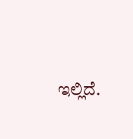ಇಲ್ಲಿದೆ.